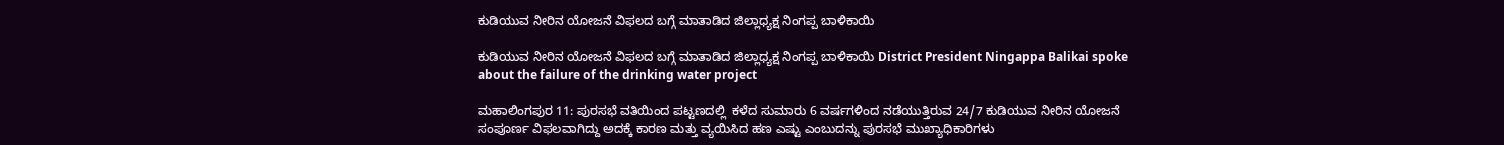ಕುಡಿಯುವ ನೀರಿನ ಯೋಜನೆ ವಿಫಲದ ಬಗ್ಗೆ ಮಾತಾಡಿದ ಜಿಲ್ಲಾಧ್ಯಕ್ಷ ನಿಂಗಪ್ಪ ಬಾಳಿಕಾಯಿ

ಕುಡಿಯುವ ನೀರಿನ ಯೋಜನೆ ವಿಫಲದ ಬಗ್ಗೆ ಮಾತಾಡಿದ ಜಿಲ್ಲಾಧ್ಯಕ್ಷ ನಿಂಗಪ್ಪ ಬಾಳಿಕಾಯಿ District President Ningappa Balikai spoke about the failure of the drinking water project

ಮಹಾಲಿಂಗಪುರ 11: ಪುರಸಭೆ ವತಿಯಿಂದ ಪಟ್ಟಣದಲ್ಲಿ  ಕಳೆದ ಸುಮಾರು 6 ವರ್ಷಗಳಿಂದ ನಡೆಯುತ್ತಿರುವ 24/7 ಕುಡಿಯುವ ನೀರಿನ ಯೋಜನೆ ಸಂಪೂರ್ಣ ವಿಫಲವಾಗಿದ್ದು ಅದಕ್ಕೆ ಕಾರಣ ಮತ್ತು ವ್ಯಯಿಸಿದ ಹಣ ಎಷ್ಟು ಎಂಬುದನ್ನು ಪುರಸಭೆ ಮುಖ್ಯಾಧಿಕಾರಿಗಳು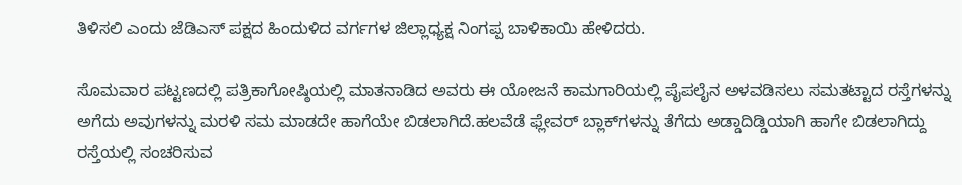ತಿಳಿಸಲಿ ಎಂದು ಜೆಡಿಎಸ್ ಪಕ್ಷದ ಹಿಂದುಳಿದ ವರ್ಗಗಳ ಜಿಲ್ಲಾಧ್ಯಕ್ಷ ನಿಂಗಪ್ಪ ಬಾಳಿಕಾಯಿ ಹೇಳಿದರು.

ಸೊಮವಾರ ಪಟ್ಟಣದಲ್ಲಿ ಪತ್ರಿಕಾಗೋಷ್ಠಿಯಲ್ಲಿ ಮಾತನಾಡಿದ ಅವರು ಈ ಯೋಜನೆ ಕಾಮಗಾರಿಯಲ್ಲಿ ಪೈಪಲೈನ ಅಳವಡಿಸಲು ಸಮತಟ್ಟಾದ ರಸ್ತೆಗಳನ್ನು ಅಗೆದು ಅವುಗಳನ್ನು ಮರಳಿ ಸಮ ಮಾಡದೇ ಹಾಗೆಯೇ ಬಿಡಲಾಗಿದೆ.ಹಲವೆಡೆ ಫ್ಲೇವರ್ ಬ್ಲಾಕ್‌ಗಳನ್ನು ತೆಗೆದು ಅಡ್ಡಾದಿಡ್ಡಿಯಾಗಿ ಹಾಗೇ ಬಿಡಲಾಗಿದ್ದು ರಸ್ತೆಯಲ್ಲಿ ಸಂಚರಿಸುವ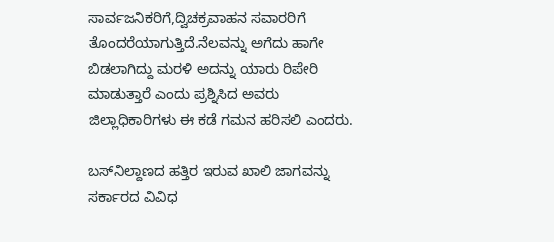ಸಾರ್ವಜನಿಕರಿಗೆ,ದ್ವಿಚಕ್ರವಾಹನ ಸವಾರರಿಗೆ ತೊಂದರೆಯಾಗುತ್ತಿದೆ.ನೆಲವನ್ನು ಅಗೆದು ಹಾಗೇ ಬಿಡಲಾಗಿದ್ದು ಮರಳಿ ಅದನ್ನು ಯಾರು ರಿಪೇರಿ ಮಾಡುತ್ತಾರೆ ಎಂದು ಪ್ರಶ್ನಿಸಿದ ಅವರು ಜಿಲ್ಲಾಧಿಕಾರಿಗಳು ಈ ಕಡೆ ಗಮನ ಹರಿಸಲಿ ಎಂದರು.

ಬಸ್‌ನಿಲ್ದಾಣದ ಹತ್ತಿರ ಇರುವ ಖಾಲಿ ಜಾಗವನ್ನು ಸರ್ಕಾರದ ವಿವಿಧ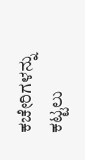ಕಚೇರಿಗಳನ್ನು ಕಟ್ಟಲು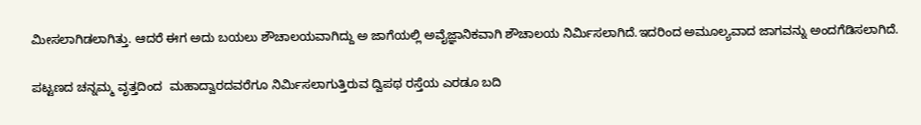ಮೀಸಲಾಗಿಡಲಾಗಿತ್ತು. ಆದರೆ ಈಗ ಅದು ಬಯಲು ಶೌಚಾಲಯವಾಗಿದ್ದು ಅ ಜಾಗೆಯಲ್ಲಿ ಅವೈಜ್ಞಾನಿಕವಾಗಿ ಶೌಚಾಲಯ ನಿರ್ಮಿಸಲಾಗಿದೆ.ಇದರಿಂದ ಅಮೂಲ್ಯವಾದ ಜಾಗವನ್ನು ಅಂದಗೆಡಿಸಲಾಗಿದೆ.

ಪಟ್ಟಣದ ಚನ್ನಮ್ಮ ವೃತ್ತದಿಂದ  ಮಹಾದ್ವಾರದವರೆಗೂ ನಿರ್ಮಿಸಲಾಗುತ್ತಿರುವ ದ್ವಿಪಥ ರಸ್ತೆಯ ಎರಡೂ ಬದಿ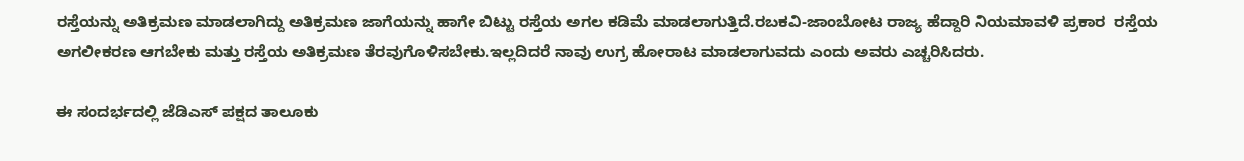ರಸ್ತೆಯನ್ನು ಅತಿಕ್ರಮಣ ಮಾಡಲಾಗಿದ್ದು ಅತಿಕ್ರಮಣ ಜಾಗೆಯನ್ನು ಹಾಗೇ ಬಿಟ್ಟು ರಸ್ತೆಯ ಅಗಲ ಕಡಿಮೆ ಮಾಡಲಾಗುತ್ತಿದೆ.ರಬಕವಿ-ಜಾಂಬೋಟ ರಾಜ್ಯ ಹೆದ್ದಾರಿ ನಿಯಮಾವಳಿ ಪ್ರಕಾರ  ರಸ್ತೆಯ ಅಗಲೀಕರಣ ಆಗಬೇಕು ಮತ್ತು ರಸ್ತೆಯ ಅತಿಕ್ರಮಣ ತೆರವುಗೊಳಿಸಬೇಕು.ಇಲ್ಲದಿದರೆ ನಾವು ಉಗ್ರ ಹೋರಾಟ ಮಾಡಲಾಗುವದು ಎಂದು ಅವರು ಎಚ್ಚರಿಸಿದರು.

ಈ ಸಂದರ್ಭದಲ್ಲಿ ಜೆಡಿಎಸ್ ಪಕ್ಷದ ತಾಲೂಕು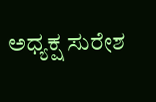ಅಧ್ಯಕ್ಷ ಸುರೇಶ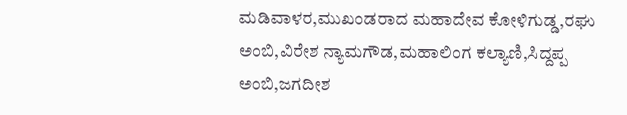ಮಡಿವಾಳರ,ಮುಖಂಡರಾದ ಮಹಾದೇವ ಕೋಳಿಗುಡ್ಡ,ರಘು ಅಂಬಿ,ವಿರೇಶ ನ್ಯಾಮಗೌಡ,ಮಹಾಲಿಂಗ ಕಲ್ಯಾಣಿ,ಸಿದ್ದಪ್ಪ ಅಂಬಿ,ಜಗದೀಶ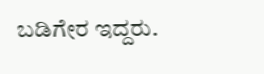ಬಡಿಗೇರ ಇದ್ದರು.